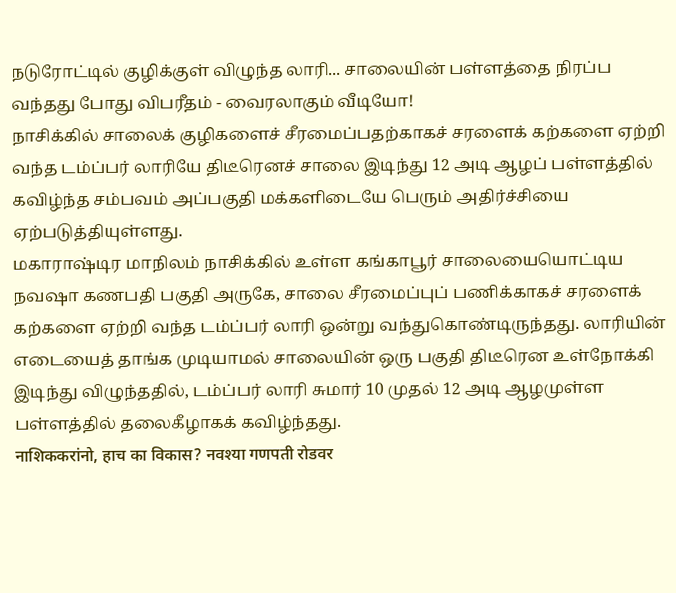நடுரோட்டில் குழிக்குள் விழுந்த லாரி... சாலையின் பள்ளத்தை நிரப்ப வந்தது போது விபரீதம் - வைரலாகும் வீடியோ!
நாசிக்கில் சாலைக் குழிகளைச் சீரமைப்பதற்காகச் சரளைக் கற்களை ஏற்றி வந்த டம்ப்பர் லாரியே திடீரெனச் சாலை இடிந்து 12 அடி ஆழப் பள்ளத்தில் கவிழ்ந்த சம்பவம் அப்பகுதி மக்களிடையே பெரும் அதிர்ச்சியை ஏற்படுத்தியுள்ளது.
மகாராஷ்டிர மாநிலம் நாசிக்கில் உள்ள கங்காபூர் சாலையையொட்டிய நவஷா கணபதி பகுதி அருகே, சாலை சீரமைப்புப் பணிக்காகச் சரளைக் கற்களை ஏற்றி வந்த டம்ப்பர் லாரி ஒன்று வந்துகொண்டிருந்தது. லாரியின் எடையைத் தாங்க முடியாமல் சாலையின் ஒரு பகுதி திடீரென உள்நோக்கி இடிந்து விழுந்ததில், டம்ப்பர் லாரி சுமார் 10 முதல் 12 அடி ஆழமுள்ள பள்ளத்தில் தலைகீழாகக் கவிழ்ந்தது.
नाशिककरांनो, हाच का विकास? नवश्या गणपती रोडवर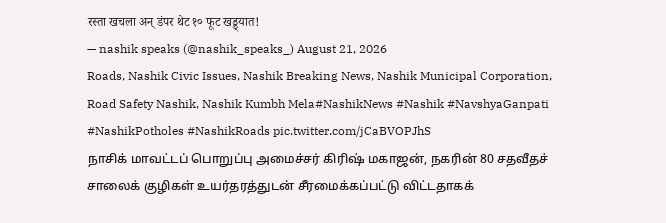रस्ता खचला अन् डंपर थेट १० फूट खड्ड्यात!
— nashik speaks (@nashik_speaks_) August 21, 2026
Roads, Nashik Civic Issues, Nashik Breaking News, Nashik Municipal Corporation, Road Safety Nashik, Nashik Kumbh Mela#NashikNews #Nashik #NavshyaGanpati #NashikPotholes #NashikRoads pic.twitter.com/jCaBVOPJhS
நாசிக் மாவட்டப் பொறுப்பு அமைச்சர் கிரிஷ் மகாஜன், நகரின் 80 சதவீதச் சாலைக் குழிகள் உயர்தரத்துடன் சீரமைக்கப்பட்டு விட்டதாகக்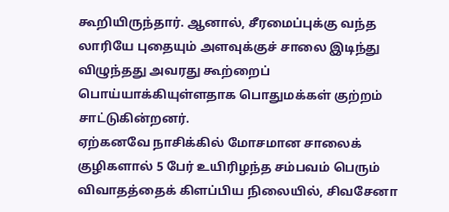கூறியிருந்தார். ஆனால், சீரமைப்புக்கு வந்த லாரியே புதையும் அளவுக்குச் சாலை இடிந்து விழுந்தது அவரது கூற்றைப் பொய்யாக்கியுள்ளதாக பொதுமக்கள் குற்றம் சாட்டுகின்றனர்.
ஏற்கனவே நாசிக்கில் மோசமான சாலைக் குழிகளால் 5 பேர் உயிரிழந்த சம்பவம் பெரும் விவாதத்தைக் கிளப்பிய நிலையில், சிவசேனா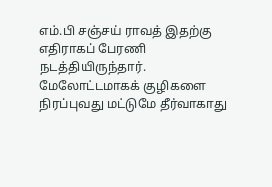எம்.பி சஞ்சய் ராவத் இதற்கு எதிராகப் பேரணி நடத்தியிருந்தார். மேலோட்டமாகக் குழிகளை நிரப்புவது மட்டுமே தீர்வாகாது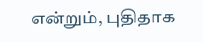என்றும், புதிதாக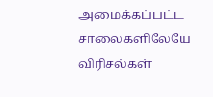அமைக்கப்பட்ட சாலைகளிலேயே விரிசல்கள்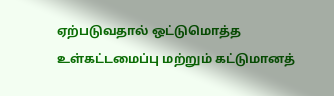ஏற்படுவதால் ஒட்டுமொத்த உள்கட்டமைப்பு மற்றும் கட்டுமானத்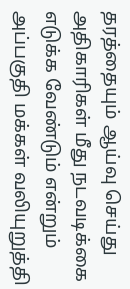தரத்தையும் ஆய்வு செய்து அதிகாரிகள் மீது நடவடிக்கை எடுக்க வேண்டும் என்றும் அப்பகுதி மக்கள் வலியுறுத்தி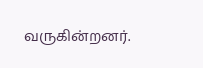வருகின்றனர்.